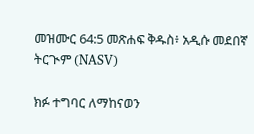መዝሙር 64:5 መጽሐፍ ቅዱስ፥ አዲሱ መደበኛ ትርጒም (NASV)

ክፉ ተግባር ለማከናወን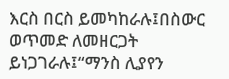እርስ በርስ ይመካከራሉ፤በስውር ወጥመድ ለመዘርጋት ይነጋገራሉ፤“ማንስ ሊያየን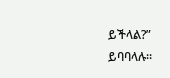ይችላል?” ይባባላሉ።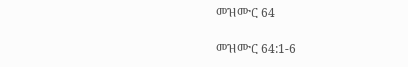መዝሙር 64

መዝሙር 64:1-6